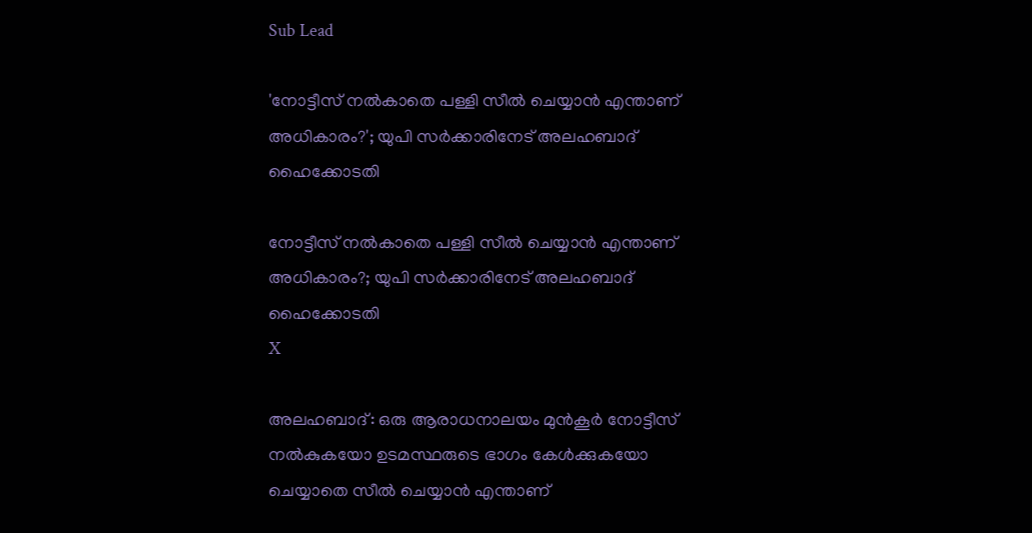Sub Lead

'നോട്ടീസ് നല്‍കാതെ പള്ളി സീല്‍ ചെയ്യാന്‍ എന്താണ് അധികാരം?'; യുപി സര്‍ക്കാരിനേട് അലഹബാദ് ഹൈക്കോടതി

നോട്ടീസ് നല്‍കാതെ പള്ളി സീല്‍ ചെയ്യാന്‍ എന്താണ് അധികാരം?; യുപി സര്‍ക്കാരിനേട് അലഹബാദ് ഹൈക്കോടതി
X

അലഹബാദ്: ഒരു ആരാധനാലയം മുന്‍കൂര്‍ നോട്ടീസ് നല്‍കുകയോ ഉടമസ്ഥരുടെ ഭാഗം കേള്‍ക്കുകയോ ചെയ്യാതെ സീല്‍ ചെയ്യാന്‍ എന്താണ്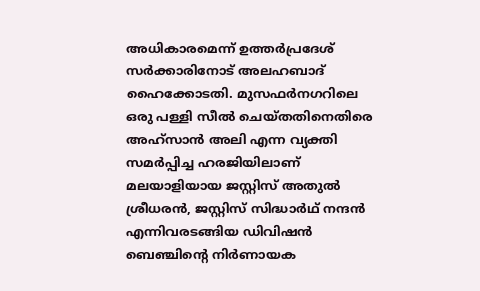അധികാരമെന്ന് ഉത്തര്‍പ്രദേശ് സര്‍ക്കാരിനോട് അലഹബാദ് ഹൈക്കോടതി. മുസഫര്‍നഗറിലെ ഒരു പള്ളി സീല്‍ ചെയ്തതിനെതിരെ അഹ്‌സാന്‍ അലി എന്ന വ്യക്തി സമര്‍പ്പിച്ച ഹരജിയിലാണ് മലയാളിയായ ജസ്റ്റിസ് അതുല്‍ ശ്രീധരന്‍, ജസ്റ്റിസ് സിദ്ധാര്‍ഥ് നന്ദന്‍ എന്നിവരടങ്ങിയ ഡിവിഷന്‍ ബെഞ്ചിന്റെ നിര്‍ണായക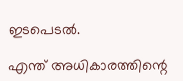ഇടപെടല്‍.

എന്ത് അധികാരത്തിന്റെ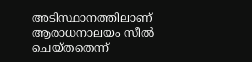അടിസ്ഥാനത്തിലാണ് ആരാധനാലയം സീല്‍ ചെയ്തതെന്ന്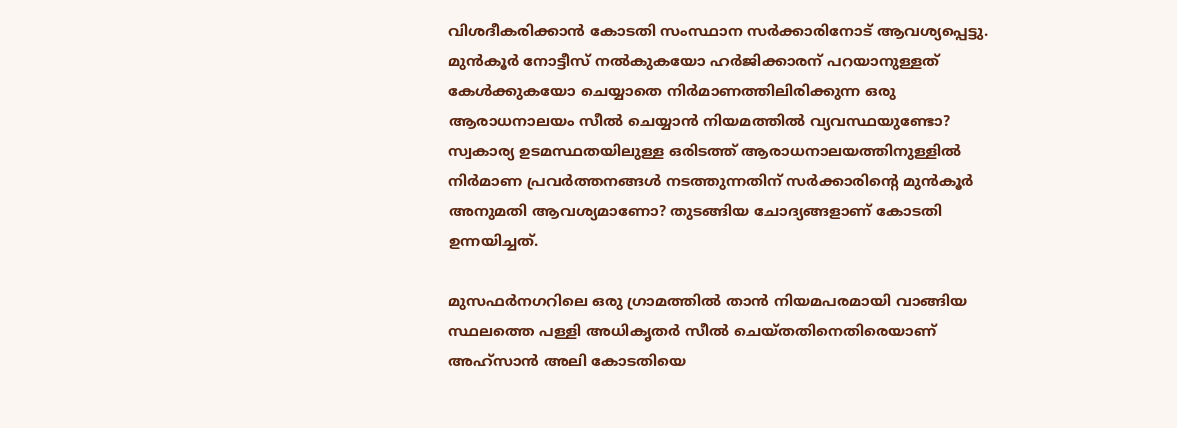വിശദീകരിക്കാന്‍ കോടതി സംസ്ഥാന സര്‍ക്കാരിനോട് ആവശ്യപ്പെട്ടു. മുന്‍കൂര്‍ നോട്ടീസ് നല്‍കുകയോ ഹര്‍ജിക്കാരന് പറയാനുള്ളത് കേള്‍ക്കുകയോ ചെയ്യാതെ നിര്‍മാണത്തിലിരിക്കുന്ന ഒരു ആരാധനാലയം സീല്‍ ചെയ്യാന്‍ നിയമത്തില്‍ വ്യവസ്ഥയുണ്ടോ? സ്വകാര്യ ഉടമസ്ഥതയിലുള്ള ഒരിടത്ത് ആരാധനാലയത്തിനുള്ളില്‍ നിര്‍മാണ പ്രവര്‍ത്തനങ്ങള്‍ നടത്തുന്നതിന് സര്‍ക്കാരിന്റെ മുന്‍കൂര്‍ അനുമതി ആവശ്യമാണോ? തുടങ്ങിയ ചോദ്യങ്ങളാണ് കോടതി ഉന്നയിച്ചത്.

മുസഫര്‍നഗറിലെ ഒരു ഗ്രാമത്തില്‍ താന്‍ നിയമപരമായി വാങ്ങിയ സ്ഥലത്തെ പള്ളി അധികൃതര്‍ സീല്‍ ചെയ്തതിനെതിരെയാണ് അഹ്‌സാന്‍ അലി കോടതിയെ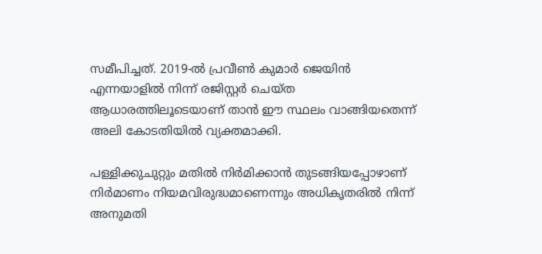സമീപിച്ചത്. 2019-ല്‍ പ്രവീണ്‍ കുമാര്‍ ജെയിന്‍ എന്നയാളില്‍ നിന്ന് രജിസ്റ്റര്‍ ചെയ്ത ആധാരത്തിലൂടെയാണ് താന്‍ ഈ സ്ഥലം വാങ്ങിയതെന്ന് അലി കോടതിയില്‍ വ്യക്തമാക്കി.

പള്ളിക്കുചുറ്റും മതില്‍ നിര്‍മിക്കാന്‍ തുടങ്ങിയപ്പോഴാണ് നിര്‍മാണം നിയമവിരുദ്ധമാണെന്നും അധികൃതരില്‍ നിന്ന് അനുമതി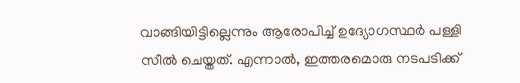വാങ്ങിയിട്ടില്ലെന്നും ആരോപിച്ച് ഉദ്യോഗസ്ഥര്‍ പള്ളി സീല്‍ ചെയ്തത്. എന്നാല്‍, ഇത്തരമൊരു നടപടിക്ക്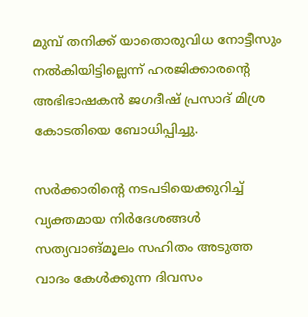മുമ്പ് തനിക്ക് യാതൊരുവിധ നോട്ടീസും നല്‍കിയിട്ടില്ലെന്ന് ഹരജിക്കാരന്റെ അഭിഭാഷകന്‍ ജഗദീഷ് പ്രസാദ് മിശ്ര കോടതിയെ ബോധിപ്പിച്ചു.

സര്‍ക്കാരിന്റെ നടപടിയെക്കുറിച്ച് വ്യക്തമായ നിര്‍ദേശങ്ങള്‍ സത്യവാങ്മൂലം സഹിതം അടുത്ത വാദം കേള്‍ക്കുന്ന ദിവസം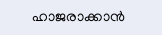ഹാജരാക്കാന്‍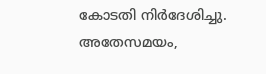കോടതി നിര്‍ദേശിച്ചു. അതേസമയം,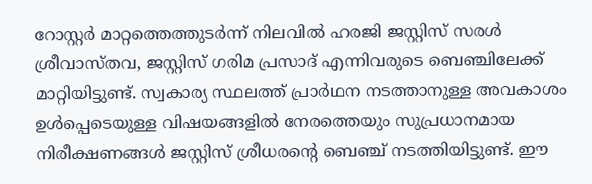റോസ്റ്റര്‍ മാറ്റത്തെത്തുടര്‍ന്ന് നിലവില്‍ ഹരജി ജസ്റ്റിസ് സരള്‍ ശ്രീവാസ്തവ, ജസ്റ്റിസ് ഗരിമ പ്രസാദ് എന്നിവരുടെ ബെഞ്ചിലേക്ക് മാറ്റിയിട്ടുണ്ട്. സ്വകാര്യ സ്ഥലത്ത് പ്രാര്‍ഥന നടത്താനുള്ള അവകാശം ഉള്‍പ്പെടെയുള്ള വിഷയങ്ങളില്‍ നേരത്തെയും സുപ്രധാനമായ നിരീക്ഷണങ്ങള്‍ ജസ്റ്റിസ് ശ്രീധരന്റെ ബെഞ്ച് നടത്തിയിട്ടുണ്ട്. ഈ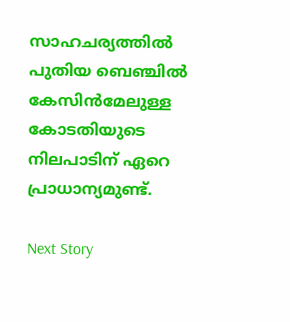സാഹചര്യത്തില്‍ പുതിയ ബെഞ്ചില്‍ കേസിന്‍മേലുള്ള കോടതിയുടെ നിലപാടിന് ഏറെ പ്രാധാന്യമുണ്ട്.

Next Story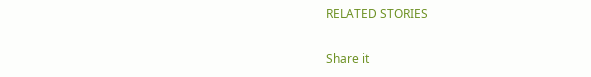RELATED STORIES

Share it